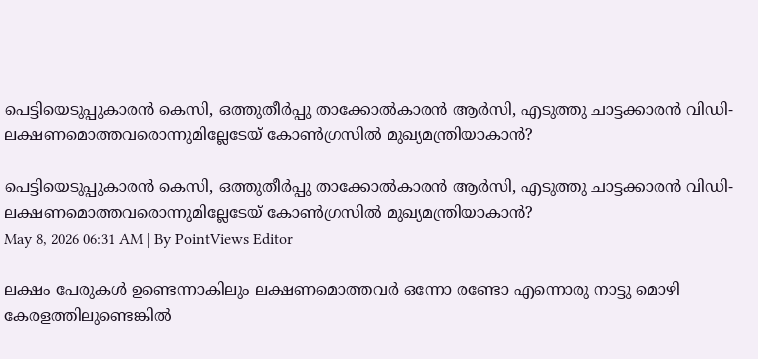പെട്ടിയെടുപ്പുകാരൻ കെസി, ഒത്തുതീർപ്പു താക്കോൽകാരൻ ആർസി, എടുത്തു ചാട്ടക്കാരൻ വിഡി- ലക്ഷണമൊത്തവരൊന്നുമില്ലേടേയ് കോൺഗ്രസിൽ മുഖ്യമന്ത്രിയാകാൻ?

പെട്ടിയെടുപ്പുകാരൻ കെസി, ഒത്തുതീർപ്പു താക്കോൽകാരൻ ആർസി, എടുത്തു ചാട്ടക്കാരൻ വിഡി- ലക്ഷണമൊത്തവരൊന്നുമില്ലേടേയ് കോൺഗ്രസിൽ മുഖ്യമന്ത്രിയാകാൻ?
May 8, 2026 06:31 AM | By PointViews Editor

ലക്ഷം പേരുകൾ ഉണ്ടെന്നാകിലും ലക്ഷണമൊത്തവർ ഒന്നോ രണ്ടോ എന്നൊരു നാട്ടു മൊഴി കേരളത്തിലുണ്ടെങ്കിൽ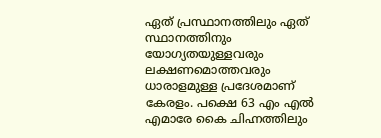ഏത് പ്രസ്ഥാനത്തിലും ഏത് സ്ഥാനത്തിനും യോഗ്യതയുള്ളവരും ലക്ഷണമൊത്തവരും ധാരാളമുള്ള പ്രദേശമാണ് കേരളം. പക്ഷെ 63 എം എൽ എമാരേ കൈ ചിഹ്നത്തിലും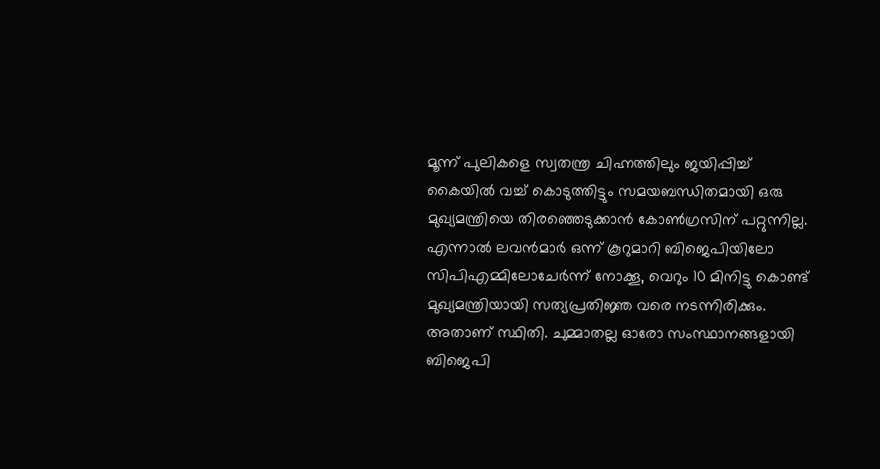മൂന്ന് പുലികളെ സ്വതന്ത്ര ചിഹ്നത്തിലും ജയിപ്പിച്ച് കൈയിൽ വച്ച് കൊടുത്തിട്ടും സമയബന്ധിതമായി ഒരു മുഖ്യമന്ത്രിയെ തിരഞ്ഞെടുക്കാൻ കോൺഗ്രസിന് പറ്റുന്നില്ല. എന്നാൽ ലവൻമാർ ഒന്ന് കൂറുമാറി ബിജെപിയിലോ സിപിഎമ്മിലോചേർന്ന് നോക്കൂ, വെറും 10 മിനിട്ടു കൊണ്ട് മുഖ്യമന്ത്രിയായി സത്യപ്രതിജ്ഞ വരെ നടന്നിരിക്കും. അതാണ് സ്ഥിതി. ചുമ്മാതല്ല ഓരോ സംസ്ഥാനങ്ങളായി ബിജെപി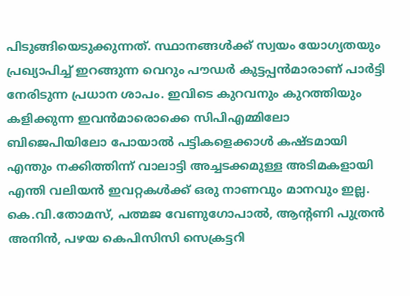പിടുങ്ങിയെടുക്കുന്നത്. സ്ഥാനങ്ങൾക്ക് സ്വയം യോഗ്യതയും പ്രഖ്യാപിച്ച് ഇറങ്ങുന്ന വെറും പൗഡർ കുട്ടപ്പൻമാരാണ് പാർട്ടി നേരിടുന്ന പ്രധാന ശാപം. ഇവിടെ കുറവനും കുറത്തിയും കളിക്കുന്ന ഇവൻമാരൊക്കെ സിപിഎമ്മിലോ ബിജെപിയിലോ പോയാൽ പട്ടികളെക്കാൾ കഷ്ടമായി എന്തും നക്കിത്തിന്ന് വാലാട്ടി അച്ചടക്കമുള്ള അടിമകളായി എന്തി വലിയൻ ഇവറ്റകൾക്ക് ഒരു നാണവും മാനവും ഇല്ല. കെ.വി.തോമസ്, പത്മജ വേണുഗോപാൽ, ആൻ്റണി പുത്രൻ അനിൻ, പഴയ കെപിസിസി സെക്രട്ടറി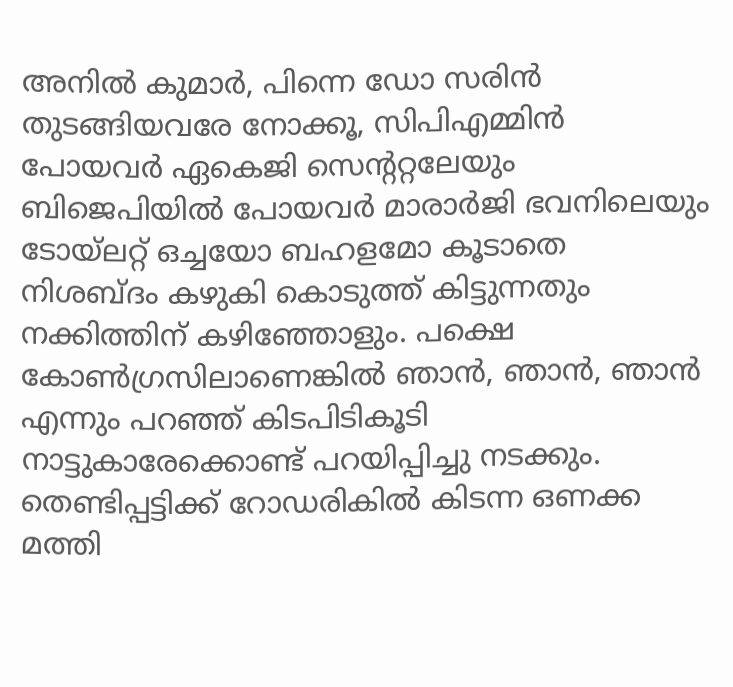അനിൽ കുമാർ, പിന്നെ ഡോ സരിൻ തുടങ്ങിയവരേ നോക്കൂ, സിപിഎമ്മിൻ പോയവർ ഏകെജി സെൻ്ററ്റലേയും ബിജെപിയിൽ പോയവർ മാരാർജി ഭവനിലെയും ടോയ്ലറ്റ് ഒച്ചയോ ബഹളമോ കൂടാതെ നിശബ്ദം കഴുകി കൊടുത്ത് കിട്ടുന്നതും നക്കിത്തിന് കഴിഞ്ഞോളും. പക്ഷെ കോൺഗ്രസിലാണെങ്കിൽ ഞാൻ, ഞാൻ, ഞാൻ എന്നും പറഞ്ഞ് കിടപിടികൂടി നാട്ടുകാരേക്കൊണ്ട് പറയിപ്പിച്ചു നടക്കും. തെണ്ടിപ്പട്ടിക്ക് റോഡരികിൽ കിടന്ന ഒണക്ക മത്തി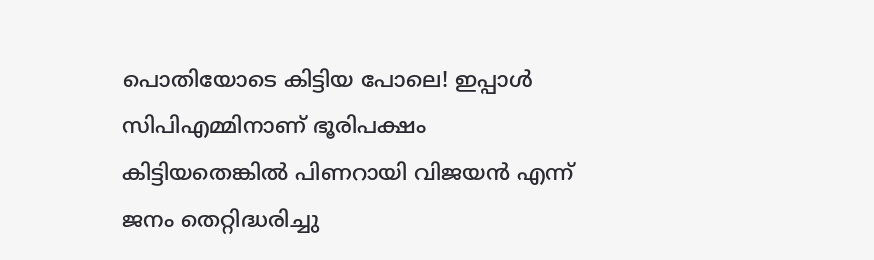പൊതിയോടെ കിട്ടിയ പോലെ! ഇപ്പാൾ സിപിഎമ്മിനാണ് ഭൂരിപക്ഷം കിട്ടിയതെങ്കിൽ പിണറായി വിജയൻ എന്ന് ജനം തെറ്റിദ്ധരിച്ചു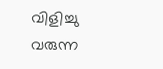വിളിച്ചു വരുന്ന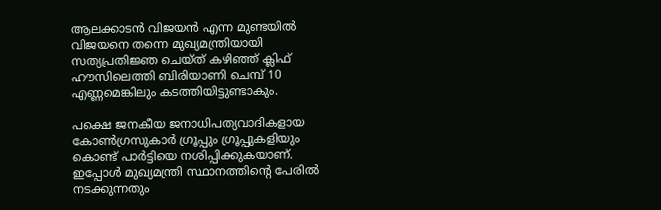ആലക്കാടൻ വിജയൻ എന്ന മുണ്ടയിൽ വിജയനെ തന്നെ മുഖ്യമന്ത്രിയായി സത്യപ്രതിജ്ഞ ചെയ്ത് കഴിഞ്ഞ് ക്ലിഫ് ഹൗസിലെത്തി ബിരിയാണി ചെമ്പ് 10 എണ്ണമെങ്കിലും കടത്തിയിട്ടുണ്ടാകും.

പക്ഷെ ജനകീയ ജനാധിപത്യവാദികളായ കോൺഗ്രസുകാർ ഗ്രൂപ്പും ഗ്രൂപ്പുകളിയും കൊണ്ട് പാർട്ടിയെ നശിപ്പിക്കുകയാണ്. ഇപ്പോൾ മുഖ്യമന്ത്രി സ്ഥാനത്തിൻ്റെ പേരിൽ നടക്കുന്നതും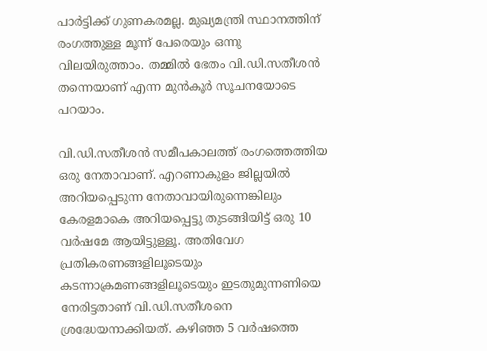പാർട്ടിക്ക് ഗുണകരമല്ല. മുഖ്യമന്ത്രി സ്ഥാനത്തിന് രംഗത്തുള്ള മൂന്ന് പേരെയും ഒന്നു വിലയിരുത്താം. തമ്മിൽ ഭേതം വി.ഡി.സതീശൻ തന്നെയാണ് എന്ന മുൻകൂർ സൂചനയോടെ പറയാം.

വി.ഡി.സതീശൻ സമീപകാലത്ത് രംഗത്തെത്തിയ ഒരു നേതാവാണ്. എറണാകുളം ജില്ലയിൽ അറിയപ്പെടുന്ന നേതാവായിരുന്നെങ്കിലും കേരളമാകെ അറിയപ്പെട്ടു തുടങ്ങിയിട്ട് ഒരു 10 വർഷമേ ആയിട്ടുള്ളൂ. അതിവേഗ പ്രതികരണങ്ങളിലൂടെയും കടന്നാക്രമണങ്ങളിലൂടെയും ഇടതുമുന്നണിയെ നേരിട്ടതാണ് വി.ഡി.സതീശനെ ശ്രദ്ധേയനാക്കിയത്. കഴിഞ്ഞ 5 വർഷത്തെ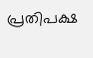പ്രതിപക്ഷ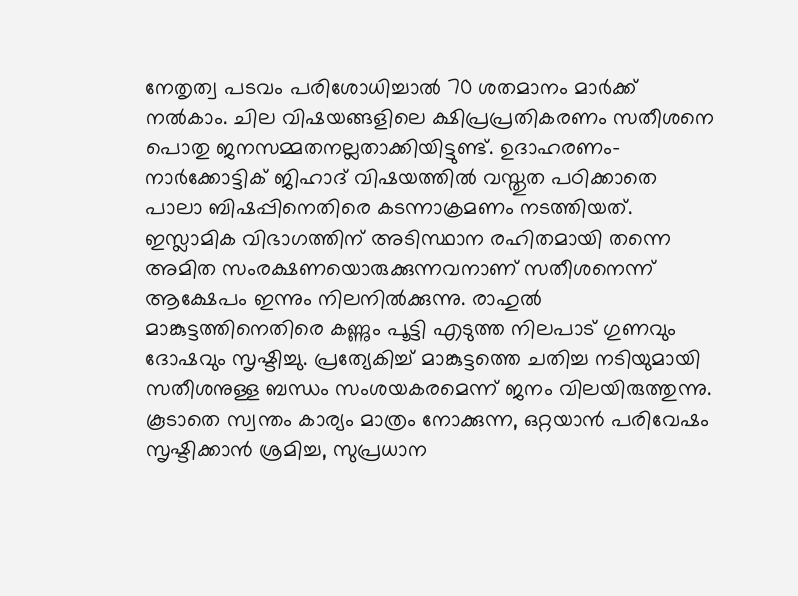നേതൃത്വ പടവം പരിശോധിച്ചാൽ 70 ശതമാനം മാർക്ക് നൽകാം. ചില വിഷയങ്ങളിലെ ക്ഷിപ്രപ്രതികരണം സതീശനെ പൊതു ജനസമ്മതനല്ലതാക്കിയിട്ടുണ്ട്. ഉദാഹരണം-നാർക്കോട്ടിക് ജിഹാദ് വിഷയത്തിൽ വസ്തുത പഠിക്കാതെ പാലാ ബിഷപ്പിനെതിരെ കടന്നാക്രമണം നടത്തിയത്. ഇസ്ലാമിക വിഭാഗത്തിന് അടിസ്ഥാന രഹിതമായി തന്നെ അമിത സംരക്ഷണയൊരുക്കുന്നവനാണ് സതീശനെന്ന് ആക്ഷേപം ഇന്നും നിലനിൽക്കുന്നു. രാഹുൽ മാങ്കുട്ടത്തിനെതിരെ കണ്ണും പൂട്ടി എടുത്ത നിലപാട് ഗുണവും ദോഷവും സൃഷ്ടിച്ചു. പ്രത്യേകിച്ച് മാങ്കുട്ടത്തെ ചതിച്ച നടിയുമായി സതീശനുള്ള ബന്ധം സംശയകരമെന്ന് ജനം വിലയിരുത്തുന്നു. കൂടാതെ സ്വന്തം കാര്യം മാത്രം നോക്കുന്ന, ഒറ്റയാൻ പരിവേഷം സൃഷ്ടിക്കാൻ ശ്രമിച്ച, സുപ്രധാന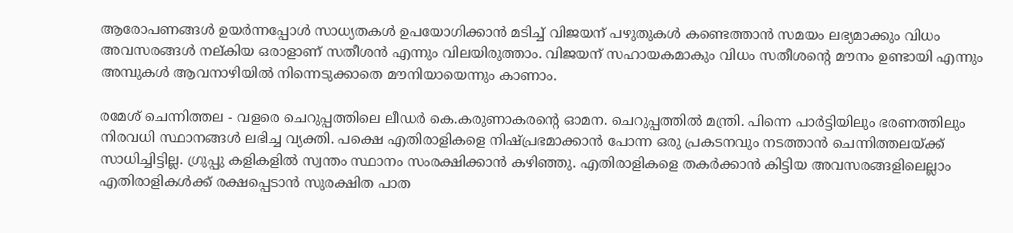ആരോപണങ്ങൾ ഉയർന്നപ്പോൾ സാധ്യതകൾ ഉപയോഗിക്കാൻ മടിച്ച് വിജയന് പഴുതുകൾ കണ്ടെത്താൻ സമയം ലഭ്യമാക്കും വിധം അവസരങ്ങൾ നല്കിയ ഒരാളാണ് സതീശൻ എന്നും വിലയിരുത്താം. വിജയന് സഹായകമാകും വിധം സതീശൻ്റെ മൗനം ഉണ്ടായി എന്നും അമ്പുകൾ ആവനാഴിയിൽ നിന്നെടുക്കാതെ മൗനിയായെന്നും കാണാം.

രമേശ് ചെന്നിത്തല - വളരെ ചെറുപ്പത്തിലെ ലീഡർ കെ.കരുണാകരൻ്റെ ഓമന. ചെറുപ്പത്തിൽ മന്ത്രി. പിന്നെ പാർട്ടിയിലും ഭരണത്തിലും നിരവധി സ്ഥാനങ്ങൾ ലഭിച്ച വ്യക്തി. പക്ഷെ എതിരാളികളെ നിഷ്പ്രഭമാക്കാൻ പോന്ന ഒരു പ്രകടനവും നടത്താൻ ചെന്നിത്തലയ്ക്ക് സാധിച്ചിട്ടില്ല. ഗ്രുപ്പു കളികളിൽ സ്വന്തം സ്ഥാനം സംരക്ഷിക്കാൻ കഴിഞ്ഞു. എതിരാളികളെ തകർക്കാൻ കിട്ടിയ അവസരങ്ങളിലെല്ലാം എതിരാളികൾക്ക് രക്ഷപ്പെടാൻ സുരക്ഷിത പാത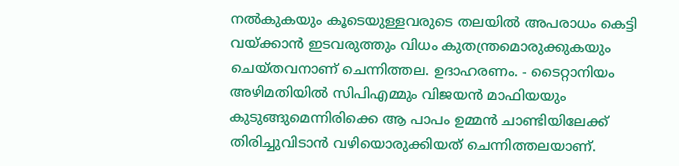നൽകുകയും കൂടെയുള്ളവരുടെ തലയിൽ അപരാധം കെട്ടി വയ്ക്കാൻ ഇടവരുത്തും വിധം കുതന്ത്രമൊരുക്കുകയും ചെയ്തവനാണ് ചെന്നിത്തല. ഉദാഹരണം. - ടൈറ്റാനിയം അഴിമതിയിൽ സിപിഎമ്മും വിജയൻ മാഫിയയും കുടുങ്ങുമെന്നിരിക്കെ ആ പാപം ഉമ്മൻ ചാണ്ടിയിലേക്ക് തിരിച്ചുവിടാൻ വഴിയൊരുക്കിയത് ചെന്നിത്തലയാണ്.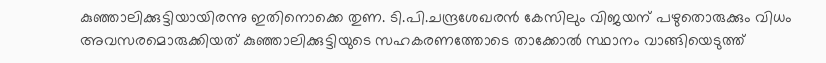കുഞ്ഞാലിക്കുട്ടിയായിരന്നു ഇതിനൊക്കെ തുണ. ടി.പി.ചന്ദ്രശേഖരൻ കേസിലും വിജയന് പഴുതൊരുക്കും വിധം അവസരമൊരുക്കിയത് കുഞ്ഞാലിക്കുട്ടിയുടെ സഹകരണത്തോടെ താക്കോൽ സ്ഥാനം വാങ്ങിയെടുത്ത്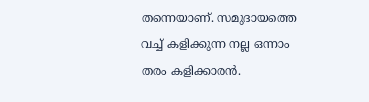തന്നെയാണ്. സമുദായത്തെ വച്ച് കളിക്കുന്ന നല്ല ഒന്നാം തരം കളിക്കാരൻ.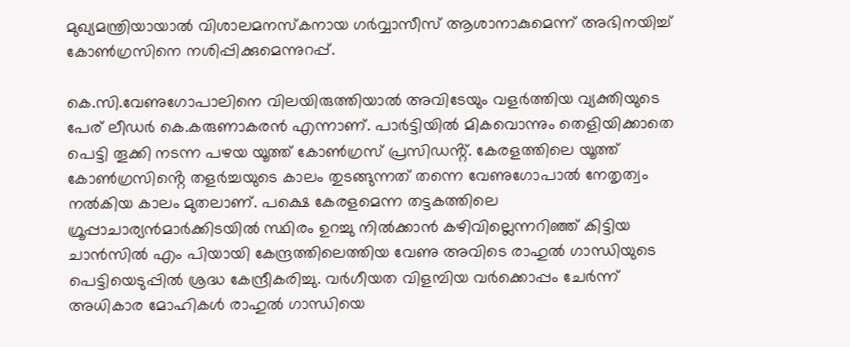മുഖ്യമന്ത്രിയായാൽ വിശാലമനസ്കനായ ഗർവ്വാസീസ് ആശാനാകുമെന്ന് അഭിനയിച്ച് കോൺഗ്രസിനെ നശിപ്പിക്കുമെന്നുറപ്പ്.

കെ.സി.വേണുഗോപാലിനെ വിലയിരുത്തിയാൽ അവിടേയും വളർത്തിയ വ്യക്തിയുടെ പേര് ലീഡർ കെ.കരുണാകരൻ എന്നാണ്. പാർട്ടിയിൽ മികവൊന്നും തെളിയിക്കാതെ പെട്ടി തൂക്കി നടന്ന പഴയ യൂത്ത് കോൺഗ്രസ് പ്രസിഡൻ്റ്. കേരളത്തിലെ യൂത്ത് കോൺഗ്രസിൻ്റെ തളർച്ചയുടെ കാലം തുടങ്ങുന്നത് തന്നെ വേണുഗോപാൽ നേതൃത്വം നൽകിയ കാലം മുതലാണ്. പക്ഷെ കേരളമെന്ന തട്ടകത്തിലെ ഗ്രൂപ്പാചാര്യൻമാർക്കിടയിൽ സ്ഥിരം ഉറച്ചു നിൽക്കാൻ കഴിവില്ലെന്നറിഞ്ഞ് കിട്ടിയ ചാൻസിൽ എം പിയായി കേന്ദ്രത്തിലെത്തിയ വേണു അവിടെ രാഹുൽ ഗാന്ധിയുടെ പെട്ടിയെടുപ്പിൽ ശ്രദ്ധ കേന്ദ്രീകരിച്ചു. വർഗീയത വിളമ്പിയ വർക്കൊപ്പം ചേർന്ന് അധികാര മോഹികൾ രാഹുൽ ഗാന്ധിയെ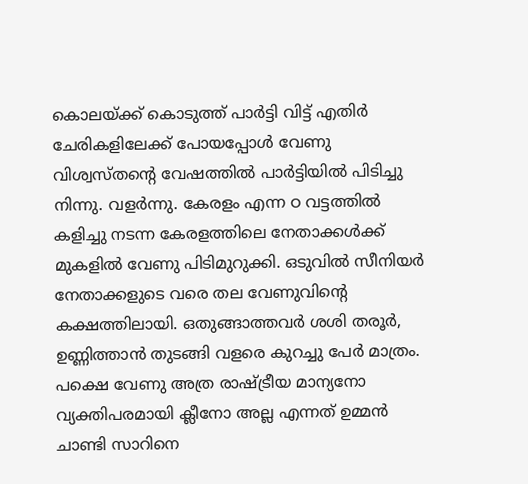കൊലയ്ക്ക് കൊടുത്ത് പാർട്ടി വിട്ട് എതിർ ചേരികളിലേക്ക് പോയപ്പോൾ വേണു വിശ്വസ്തൻ്റെ വേഷത്തിൽ പാർട്ടിയിൽ പിടിച്ചു നിന്നു. വളർന്നു. കേരളം എന്ന ഠ വട്ടത്തിൽ കളിച്ചു നടന്ന കേരളത്തിലെ നേതാക്കൾക്ക് മുകളിൽ വേണു പിടിമുറുക്കി. ഒടുവിൽ സീനിയർ നേതാക്കളുടെ വരെ തല വേണുവിൻ്റെ കക്ഷത്തിലായി. ഒതുങ്ങാത്തവർ ശശി തരൂർ, ഉണ്ണിത്താൻ തുടങ്ങി വളരെ കുറച്ചു പേർ മാത്രം. പക്ഷെ വേണു അത്ര രാഷ്ട്രീയ മാന്യനോ വ്യക്തിപരമായി ക്ലീനോ അല്ല എന്നത് ഉമ്മൻ ചാണ്ടി സാറിനെ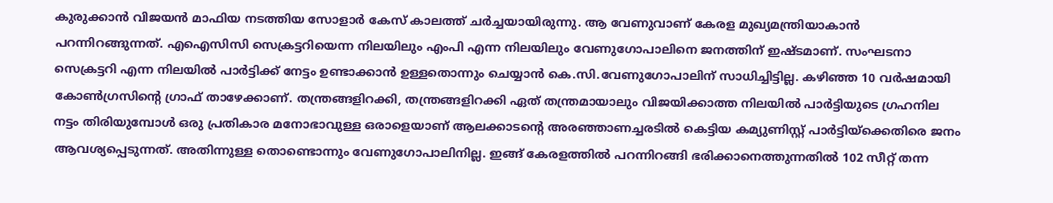കുരുക്കാൻ വിജയൻ മാഫിയ നടത്തിയ സോളാർ കേസ് കാലത്ത് ചർച്ചയായിരുന്നു. ആ വേണുവാണ് കേരള മുഖ്യമന്ത്രിയാകാൻ പറന്നിറങ്ങുന്നത്. എഐസിസി സെക്രട്ടറിയെന്ന നിലയിലും എംപി എന്ന നിലയിലും വേണുഗോപാലിനെ ജനത്തിന് ഇഷ്ടമാണ്. സംഘടനാ സെക്രട്ടറി എന്ന നിലയിൽ പാർട്ടിക്ക് നേട്ടം ഉണ്ടാക്കാൻ ഉള്ളതൊന്നും ചെയ്യാൻ കെ.സി.വേണുഗോപാലിന് സാധിച്ചിട്ടില്ല. കഴിഞ്ഞ 10 വർഷമായി കോൺഗ്രസിൻ്റെ ഗ്രാഫ് താഴേക്കാണ്. തന്ത്രങ്ങളിറക്കി, തന്ത്രങ്ങളിറക്കി ഏത് തന്ത്രമായാലും വിജയിക്കാത്ത നിലയിൽ പാർട്ടിയുടെ ഗ്രഹനില നട്ടം തിരിയുമ്പോൾ ഒരു പ്രതികാര മനോഭാവുള്ള ഒരാളെയാണ് ആലക്കാടൻ്റെ അരഞ്ഞാണച്ചരടിൽ കെട്ടിയ കമ്യുണിസ്റ്റ് പാർട്ടിയ്ക്കെതിരെ ജനം ആവശ്യപ്പെടുന്നത്. അതിന്നുള്ള തൊണ്ടൊന്നും വേണുഗോപാലിനില്ല. ഇങ്ങ് കേരളത്തിൽ പറന്നിറങ്ങി ഭരിക്കാനെത്തുന്നതിൽ 102 സീറ്റ് തന്ന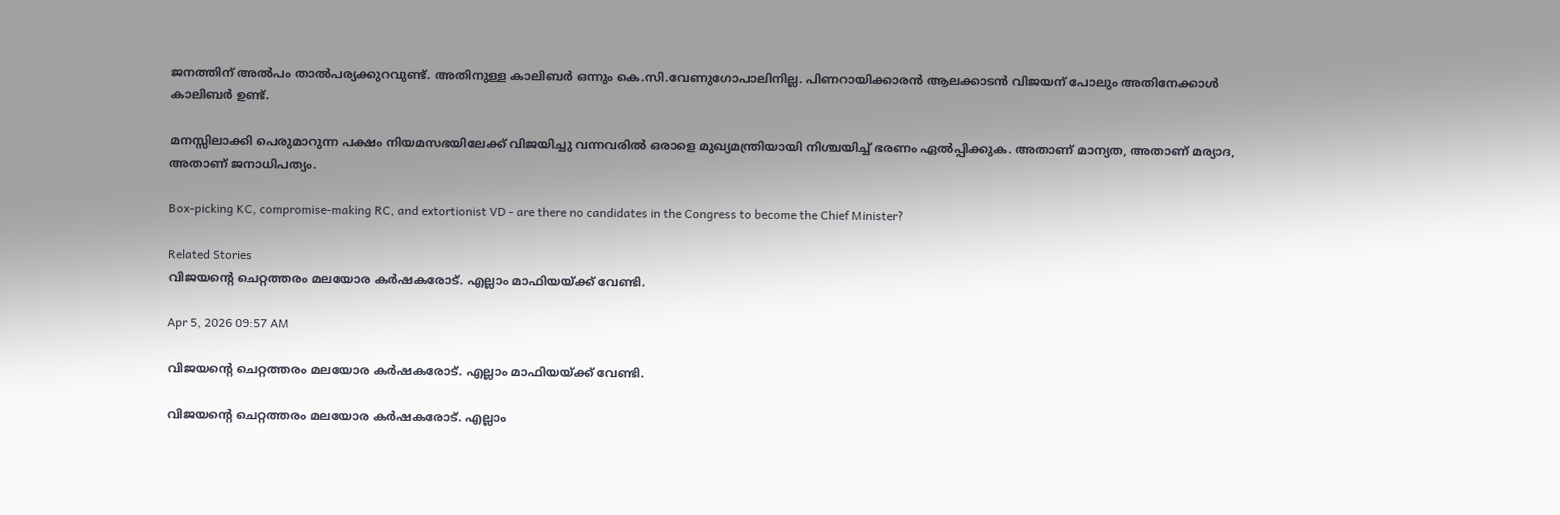ജനത്തിന് അൽപം താൽപര്യക്കുറവുണ്ട്. അതിനുള്ള കാലിബർ ഒന്നും കെ.സി.വേണുഗോപാലിനില്ല. പിണറായിക്കാരൻ ആലക്കാടൻ വിജയന് പോലും അതിനേക്കാൾ കാലിബർ ഉണ്ട്.

മനസ്സിലാക്കി പെരുമാറുന്ന പക്ഷം നിയമസഭയിലേക്ക് വിജയിച്ചു വന്നവരിൽ ഒരാളെ മുഖ്യമന്ത്രിയായി നിശ്ചയിച്ച് ഭരണം ഏൽപ്പിക്കുക. അതാണ് മാന്യത, അതാണ് മര്യാദ, അതാണ് ജനാധിപത്യം.

Box-picking KC, compromise-making RC, and extortionist VD - are there no candidates in the Congress to become the Chief Minister?

Related Stories
വിജയൻ്റെ ചെറ്റത്തരം മലയോര കർഷകരോട്. എല്ലാം മാഫിയയ്ക്ക് വേണ്ടി.

Apr 5, 2026 09:57 AM

വിജയൻ്റെ ചെറ്റത്തരം മലയോര കർഷകരോട്. എല്ലാം മാഫിയയ്ക്ക് വേണ്ടി.

വിജയൻ്റെ ചെറ്റത്തരം മലയോര കർഷകരോട്. എല്ലാം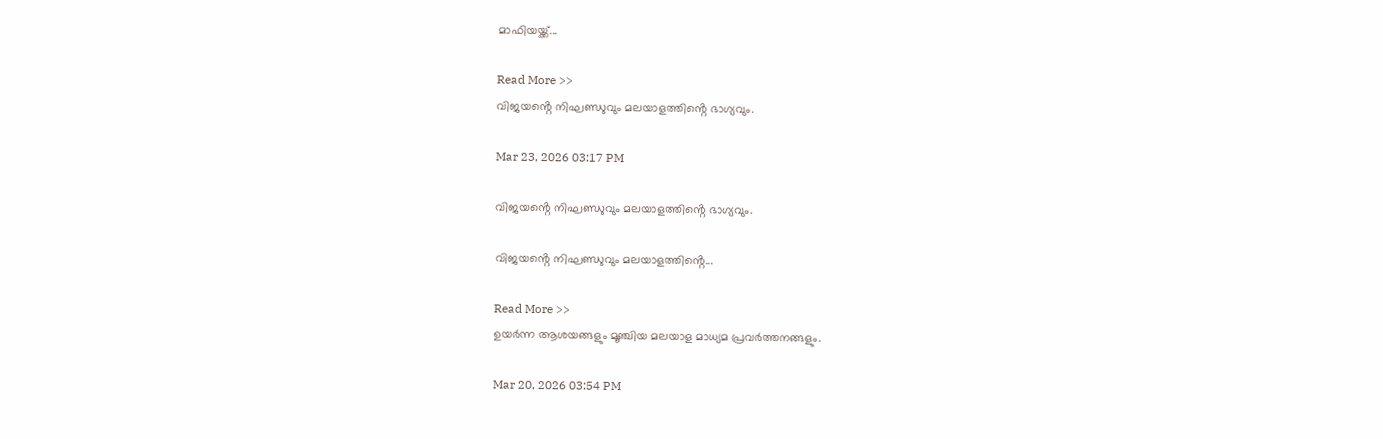മാഫിയയ്ക്ക്...

Read More >>
വിജയൻ്റെ നിഘണ്ഡുവും മലയാളത്തിൻ്റെ ഭാഗ്യവും.

Mar 23, 2026 03:17 PM

വിജയൻ്റെ നിഘണ്ഡുവും മലയാളത്തിൻ്റെ ഭാഗ്യവും.

വിജയൻ്റെ നിഘണ്ഡുവും മലയാളത്തിൻ്റെ...

Read More >>
ഉയർന്ന ആശയങ്ങളും മൂഞ്ചിയ മലയാള മാധ്യമ പ്രവർത്തനങ്ങളും.

Mar 20, 2026 03:54 PM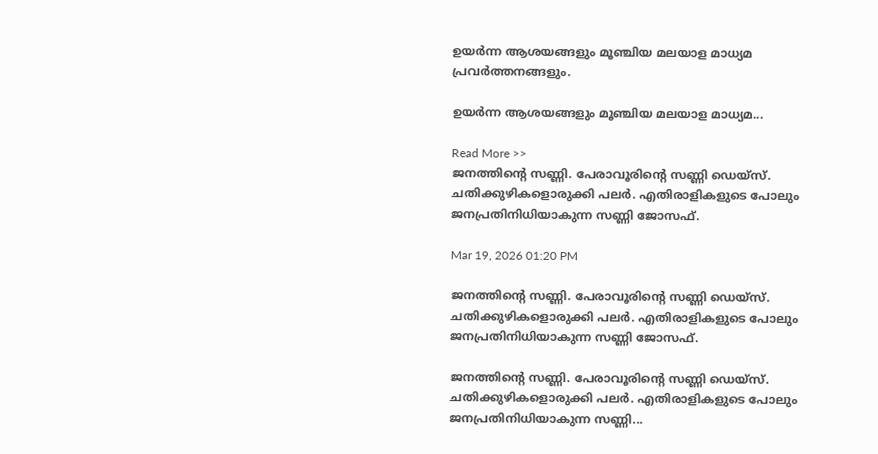ഉയർന്ന ആശയങ്ങളും മൂഞ്ചിയ മലയാള മാധ്യമ പ്രവർത്തനങ്ങളും.

ഉയർന്ന ആശയങ്ങളും മൂഞ്ചിയ മലയാള മാധ്യമ...

Read More >>
ജനത്തിൻ്റെ സണ്ണി. പേരാവൂരിൻ്റെ സണ്ണി ഡെയ്സ്. ചതിക്കുഴികളൊരുക്കി പലർ. എതിരാളികളുടെ പോലും ജനപ്രതിനിധിയാകുന്ന സണ്ണി ജോസഫ്.

Mar 19, 2026 01:20 PM

ജനത്തിൻ്റെ സണ്ണി. പേരാവൂരിൻ്റെ സണ്ണി ഡെയ്സ്. ചതിക്കുഴികളൊരുക്കി പലർ. എതിരാളികളുടെ പോലും ജനപ്രതിനിധിയാകുന്ന സണ്ണി ജോസഫ്.

ജനത്തിൻ്റെ സണ്ണി. പേരാവൂരിൻ്റെ സണ്ണി ഡെയ്സ്. ചതിക്കുഴികളൊരുക്കി പലർ. എതിരാളികളുടെ പോലും ജനപ്രതിനിധിയാകുന്ന സണ്ണി...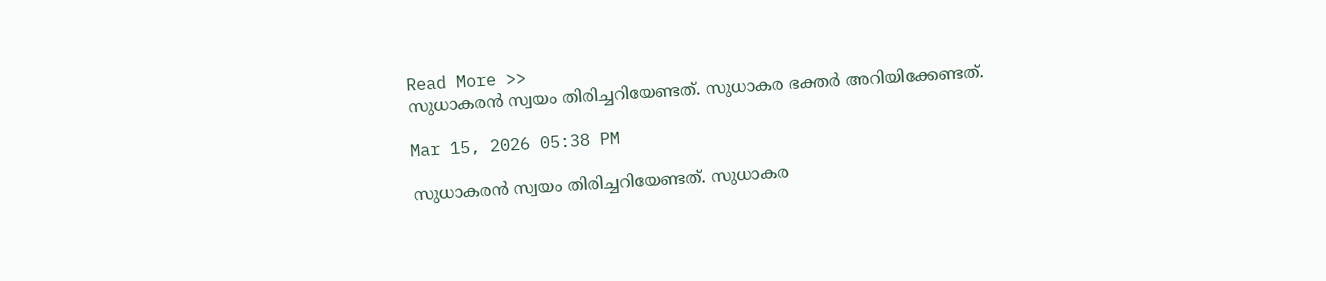Read More >>
സുധാകരൻ സ്വയം തിരിച്ചറിയേണ്ടത്. സുധാകര ഭക്തർ അറിയിക്കേണ്ടത്.

Mar 15, 2026 05:38 PM

സുധാകരൻ സ്വയം തിരിച്ചറിയേണ്ടത്. സുധാകര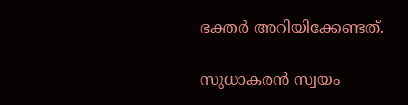ഭക്തർ അറിയിക്കേണ്ടത്.

സുധാകരൻ സ്വയം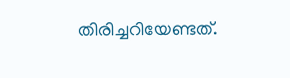തിരിച്ചറിയേണ്ടത്.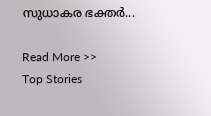സുധാകര ഭക്തർ...

Read More >>
Top Stories